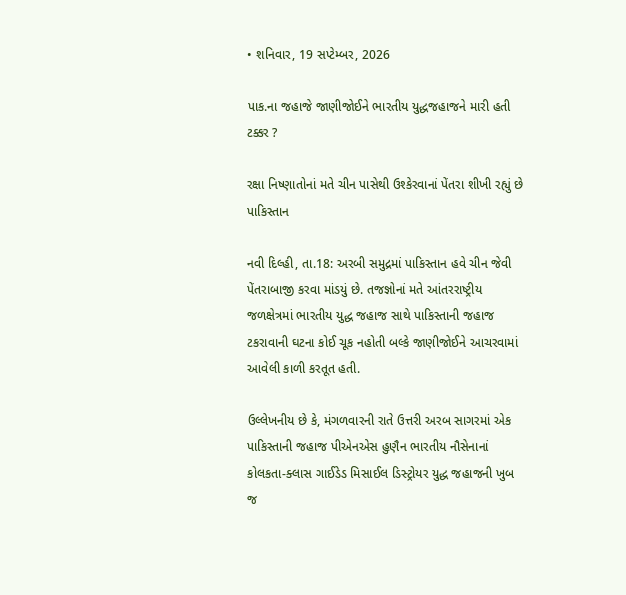• શનિવાર, 19 સપ્ટેમ્બર, 2026

પાક.ના જહાજે જાણીજોઈને ભારતીય યુદ્ધજહાજને મારી હતી ટક્કર ?

રક્ષા નિષ્ણાતોનાં મતે ચીન પાસેથી ઉશ્કેરવાનાં પેંતરા શીખી રહ્યું છે પાકિસ્તાન

નવી દિલ્હી, તા.18: અરબી સમુદ્રમાં પાકિસ્તાન હવે ચીન જેવી પેંતરાબાજી કરવા માંડયું છે. તજજ્ઞોનાં મતે આંતરરાષ્ટ્રીય જળક્ષેત્રમાં ભારતીય યુદ્ધ જહાજ સાથે પાકિસ્તાની જહાજ ટકરાવાની ઘટના કોઈ ચૂક નહોતી બલ્કે જાણીજોઈને આચરવામાં આવેલી કાળી કરતૂત હતી.

ઉલ્લેખનીય છે કે, મંગળવારની રાતે ઉત્તરી અરબ સાગરમાં એક પાકિસ્તાની જહાજ પીએનએસ હુણૈન ભારતીય નૌસેનાનાં કોલકતા-ક્લાસ ગાઈડેડ મિસાઈલ ડિસ્ટ્રોયર યુદ્ધ જહાજની ખુબ જ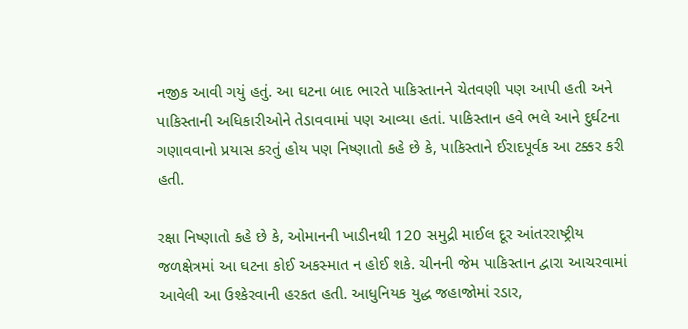નજીક આવી ગયું હતું. આ ઘટના બાદ ભારતે પાકિસ્તાનને ચેતવણી પણ આપી હતી અને પાકિસ્તાની અધિકારીઓને તેડાવવામાં પણ આવ્યા હતાં. પાકિસ્તાન હવે ભલે આને દુર્ઘટના ગણાવવાનો પ્રયાસ કરતું હોય પણ નિષ્ણાતો કહે છે કે, પાકિસ્તાને ઈરાદપૂર્વક આ ટક્કર કરી હતી.

રક્ષા નિષ્ણાતો કહે છે કે, ઓમાનની ખાડીનથી 120 સમુદ્રી માઈલ દૂર આંતરરાષ્ટ્રીય જળક્ષેત્રમાં આ ઘટના કોઈ અકસ્માત ન હોઈ શકે. ચીનની જેમ પાકિસ્તાન દ્વારા આચરવામાં આવેલી આ ઉશ્કેરવાની હરકત હતી. આધુનિયક યુદ્ધ જહાજોમાં રડાર,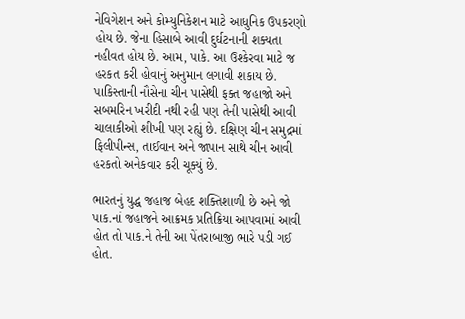નેવિગેશન અને કોમ્યુનિકેશન માટે આધુનિક ઉપકરણો હોય છે. જેના હિસાબે આવી દુર્ઘટનાની શક્યતા નહીવત હોય છે. આમ, પાકે. આ ઉશ્કેરવા માટે જ હરકત કરી હોવાનું અનુમાન લગાવી શકાય છે. પાકિસ્તાની નૌસેના ચીન પાસેથી ફક્ત જહાજો અને સબમરિન ખરીદી નથી રહી પણ તેની પાસેથી આવી ચાલાકીઓ શીખી પણ રહ્યું છે. દક્ષિણ ચીન સમુદ્રમાં ફિલીપીન્સ, તાઈવાન અને જાપાન સાથે ચીન આવી હરકતો અનેકવાર કરી ચૂક્યું છે.

ભારતનું યુદ્ધ જહાજ બેહદ શક્તિશાળી છે અને જો પાક.નાં જહાજને આક્રમક પ્રતિક્રિયા આપવામાં આવી હોત તો પાક.ને તેની આ પેંતરાબાજી ભારે પડી ગઈ હોત.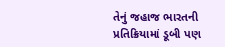તેનું જહાજ ભારતની પ્રતિક્રિયામાં ડૂબી પણ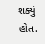શક્યું હોત.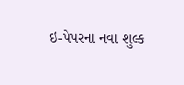ઇ-પેપરના નવા શુલ્ક